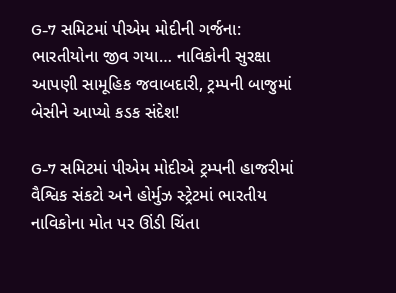G-7 સમિટમાં પીએમ મોદીની ગર્જના: ભારતીયોના જીવ ગયા… નાવિકોની સુરક્ષા આપણી સામૂહિક જવાબદારી, ટ્રમ્પની બાજુમાં બેસીને આપ્યો કડક સંદેશ!

G-7 સમિટમાં પીએમ મોદીએ ટ્રમ્પની હાજરીમાં વૈશ્વિક સંકટો અને હોર્મુઝ સ્ટ્રેટમાં ભારતીય નાવિકોના મોત પર ઊંડી ચિંતા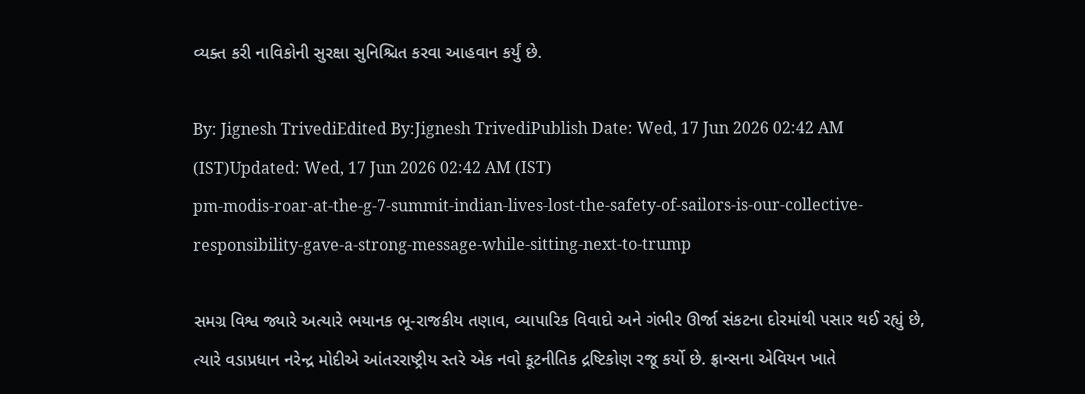વ્યક્ત કરી નાવિકોની સુરક્ષા સુનિશ્ચિત કરવા આહવાન કર્યું છે.

By: Jignesh TrivediEdited By:Jignesh TrivediPublish Date: Wed, 17 Jun 2026 02:42 AM (IST)Updated: Wed, 17 Jun 2026 02:42 AM (IST)
pm-modis-roar-at-the-g-7-summit-indian-lives-lost-the-safety-of-sailors-is-our-collective-responsibility-gave-a-strong-message-while-sitting-next-to-trump

સમગ્ર વિશ્વ જ્યારે અત્યારે ભયાનક ભૂ-રાજકીય તણાવ, વ્યાપારિક વિવાદો અને ગંભીર ઊર્જા સંકટના દોરમાંથી પસાર થઈ રહ્યું છે, ત્યારે વડાપ્રધાન નરેન્દ્ર મોદીએ આંતરરાષ્ટ્રીય સ્તરે એક નવો કૂટનીતિક દ્રષ્ટિકોણ રજૂ કર્યો છે. ફ્રાન્સના એવિયન ખાતે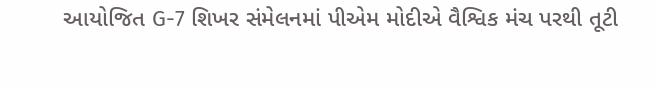આયોજિત G-7 શિખર સંમેલનમાં પીએમ મોદીએ વૈશ્વિક મંચ પરથી તૂટી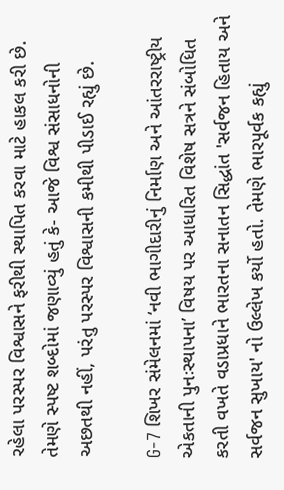રહેલા પરસ્પર વિશ્વાસને ફરીથી સ્થાપિત કરવા માટે હાકલ કરી છે. તેમણે સ્પષ્ટ શબ્દોમાં જણાવ્યું હતું કે- આજે વિશ્વ સંસાધનોની અછતથી નહીં, પરંતુ પરસ્પર વિશ્વાસની કમીથી પીડાઈ રહ્યું છે.

G-7 શિખર સંમેલનમાં ‘નવી ભાગીદારીનું નિર્માણ અને આંતરરાષ્ટ્રીય એકતાની પુનઃસ્થાપના’ વિષય પર આધારિત વિશેષ સત્રને સંબોધિત કરતી વખતે વડાપ્રધાને ભારતના સનાતન સિદ્ધાંત 'સર્વજન હિતાય અને સર્વજન સુખાય' નો ઉલ્લેખ કર્યો હતો. તેમણે ભારપૂર્વક કહ્યું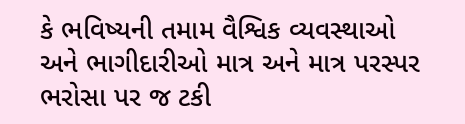કે ભવિષ્યની તમામ વૈશ્વિક વ્યવસ્થાઓ અને ભાગીદારીઓ માત્ર અને માત્ર પરસ્પર ભરોસા પર જ ટકી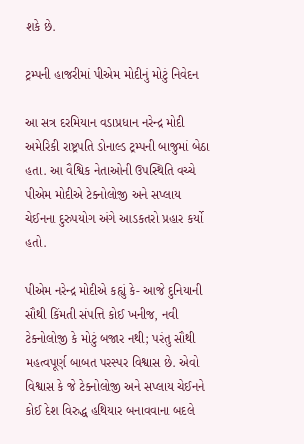શકે છે.

ટ્રમ્પની હાજરીમાં પીએમ મોદીનું મોટું નિવેદન

આ સત્ર દરમિયાન વડાપ્રધાન નરેન્દ્ર મોદી અમેરિકી રાષ્ટ્રપતિ ડોનાલ્ડ ટ્રમ્પની બાજુમાં બેઠા હતા. આ વૈશ્વિક નેતાઓની ઉપસ્થિતિ વચ્ચે પીએમ મોદીએ ટેક્નોલોજી અને સપ્લાય ચેઈનના દુરુપયોગ અંગે આડકતરો પ્રહાર કર્યો હતો.

પીએમ નરેન્દ્ર મોદીએ કહ્યું કે- આજે દુનિયાની સૌથી કિંમતી સંપત્તિ કોઈ ખનીજ, નવી ટેક્નોલોજી કે મોટું બજાર નથી; પરંતુ સૌથી મહત્વપૂર્ણ બાબત પરસ્પર વિશ્વાસ છે. એવો વિશ્વાસ કે જે ટેક્નોલોજી અને સપ્લાય ચેઈનને કોઈ દેશ વિરુદ્ધ હથિયાર બનાવવાના બદલે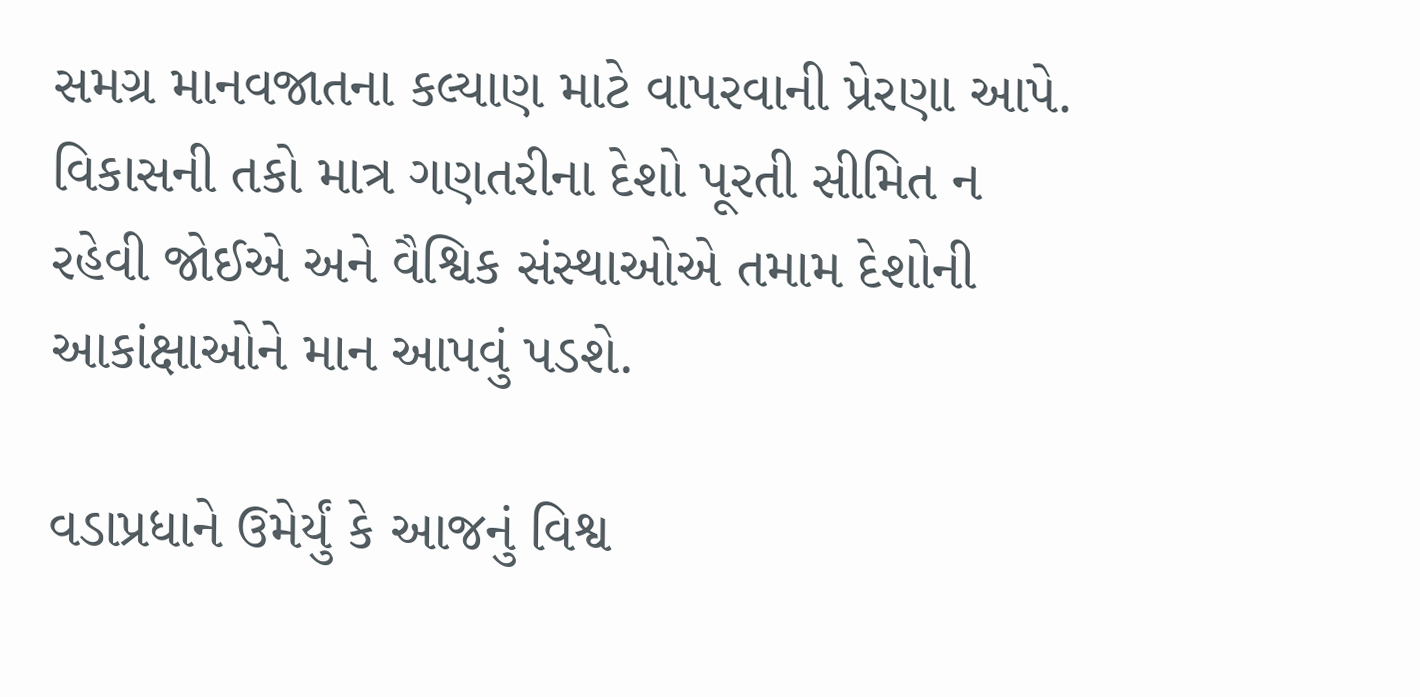સમગ્ર માનવજાતના કલ્યાણ માટે વાપરવાની પ્રેરણા આપે. વિકાસની તકો માત્ર ગણતરીના દેશો પૂરતી સીમિત ન રહેવી જોઈએ અને વૈશ્વિક સંસ્થાઓએ તમામ દેશોની આકાંક્ષાઓને માન આપવું પડશે.

વડાપ્રધાને ઉમેર્યું કે આજનું વિશ્વ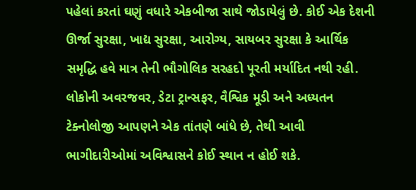પહેલાં કરતાં ઘણું વધારે એકબીજા સાથે જોડાયેલું છે. કોઈ એક દેશની ઊર્જા સુરક્ષા, ખાદ્ય સુરક્ષા, આરોગ્ય, સાયબર સુરક્ષા કે આર્થિક સમૃદ્ધિ હવે માત્ર તેની ભૌગોલિક સરહદો પૂરતી મર્યાદિત નથી રહી. લોકોની અવરજવર, ડેટા ટ્રાન્સફર, વૈશ્વિક મૂડી અને અધ્યતન ટેક્નોલોજી આપણને એક તાંતણે બાંધે છે, તેથી આવી ભાગીદારીઓમાં અવિશ્વાસને કોઈ સ્થાન ન હોઈ શકે.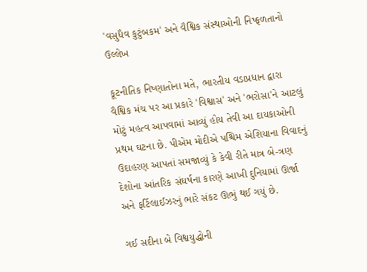'વસુધૈવ કુટુંબકમ' અને વૈશ્વિક સંસ્થાઓની નિષ્ફળતાનો ઉલ્લેખ

કૂટનીતિક નિષ્ણાતોના મતે, ભારતીય વડાપ્રધાન દ્વારા વૈશ્વિક મંચ પર આ પ્રકારે 'વિશ્વાસ' અને 'ભરોસા'ને આટલું મોટું મહત્વ આપવામાં આવ્યું હોય તેવી આ દાયકાઓની પ્રથમ ઘટના છે. પીએમ મોદીએ પશ્ચિમ એશિયાના વિવાદનું ઉદાહરણ આપતાં સમજાવ્યું કે કેવી રીતે માત્ર બે-ત્રણ દેશોના આંતરિક સંઘર્ષના કારણે આખી દુનિયામાં ઊર્જા અને ફર્ટિલાઈઝરનું ભારે સંકટ ઊભું થઈ ગયું છે.

ગઈ સદીના બે વિશ્વયુદ્ધોની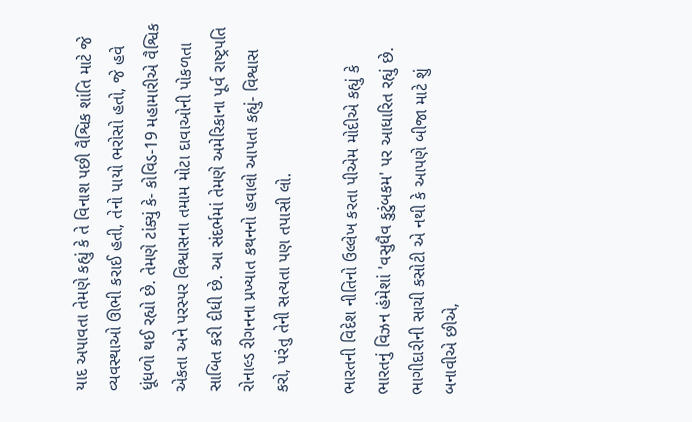યાદ અપાવતા તેમણે કહ્યું કે તે વિનાશ પછી વૈશ્વિક શાંતિ માટે જે વ્યવસ્થાઓ ઊભી કરાઈ હતી, તેનો પાયો ભરોસો હતો, જે હવે ધૂંધળો થઈ રહ્યો છે. તેમણે ટાંક્યું કે- કોવિડ-19 મહામારીએ વૈશ્વિક એકતા અને પરસ્પર વિશ્વાસના તમામ મોટા દાવાઓની પોકળતા સાબિત કરી દીધી છે. આ સંદર્ભમાં તેમણે અમેરિકાના પૂર્વ રાષ્ટ્રપતિ રોનાલ્ડ રીગનના પ્રખ્યાત કથનનો હવાલો આપતા કહ્યું- વિશ્વાસ કરો, પરંતુ તેની સત્યતા પણ તપાસી લો.

ભારતની વિદેશ નીતિનો ઉલ્લેખ કરતા પીએમ મોદીએ કહ્યું કે ભારતનું વિઝન હંમેશાં 'વસુધૈવ કુટુંબકમ' પર આધારિત રહ્યું છે. ભાગીદારીની સાચી કસોટી એ નથી કે આપણે બીજા માટે શું બનાવીએ છીએ,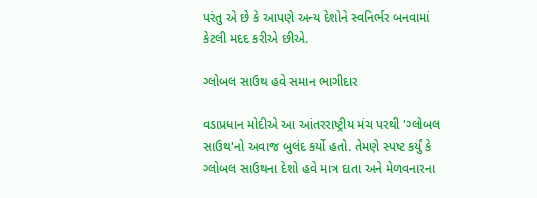પરંતુ એ છે કે આપણે અન્ય દેશોને સ્વનિર્ભર બનવામાં કેટલી મદદ કરીએ છીએ.

ગ્લોબલ સાઉથ હવે સમાન ભાગીદાર

વડાપ્રધાન મોદીએ આ આંતરરાષ્ટ્રીય મંચ પરથી 'ગ્લોબલ સાઉથ'નો અવાજ બુલંદ કર્યો હતો. તેમણે સ્પષ્ટ કર્યું કે ગ્લોબલ સાઉથના દેશો હવે માત્ર દાતા અને મેળવનારના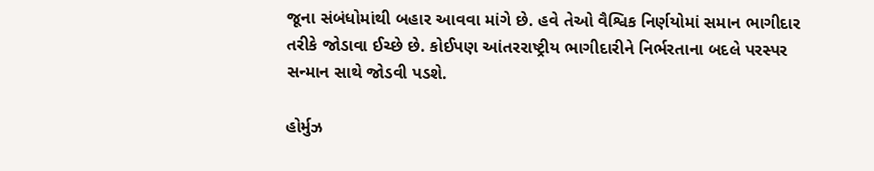જૂના સંબંધોમાંથી બહાર આવવા માંગે છે. હવે તેઓ વૈશ્વિક નિર્ણયોમાં સમાન ભાગીદાર તરીકે જોડાવા ઈચ્છે છે. કોઈપણ આંતરરાષ્ટ્રીય ભાગીદારીને નિર્ભરતાના બદલે પરસ્પર સન્માન સાથે જોડવી પડશે.

હોર્મુઝ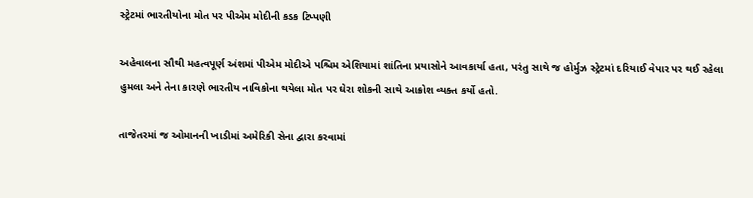સ્ટ્રેટમાં ભારતીયોના મોત પર પીએમ મોદીની કડક ટિપ્પણી

અહેવાલના સૌથી મહત્વપૂર્ણ અંશમાં પીએમ મોદીએ પશ્ચિમ એશિયામાં શાંતિના પ્રયાસોને આવકાર્યા હતા, પરંતુ સાથે જ હોર્મુઝ સ્ટ્રેટમાં દરિયાઈ વેપાર પર થઈ રહેલા હુમલા અને તેના કારણે ભારતીય નાવિકોના થયેલા મોત પર ઘેરા શોકની સાથે આક્રોશ વ્યક્ત કર્યો હતો.

તાજેતરમાં જ ઓમાનની ખાડીમાં અમેરિકી સેના દ્વારા કરવામાં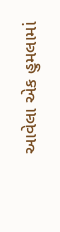આવેલા એક હુમલામાં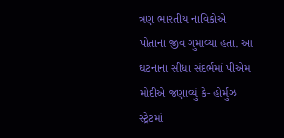ત્રણ ભારતીય નાવિકોએ પોતાના જીવ ગુમાવ્યા હતા. આ ઘટનાના સીધા સંદર્ભમાં પીએમ મોદીએ જણાવ્યું કે- હોર્મુઝ સ્ટ્રેટમાં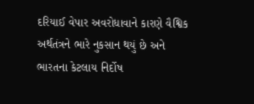દરિયાઈ વેપાર અવરોધાવાને કારણે વૈશ્વિક અર્થતંત્રને ભારે નુકસાન થયું છે અને ભારતના કેટલાય નિર્દોષ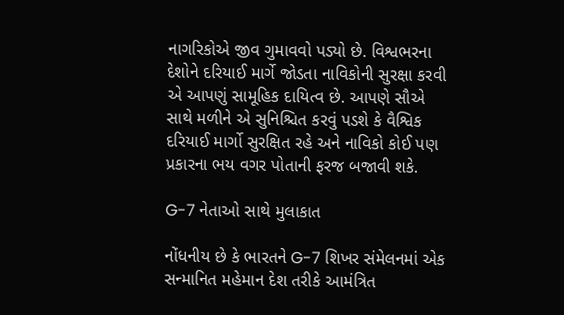નાગરિકોએ જીવ ગુમાવવો પડ્યો છે. વિશ્વભરના દેશોને દરિયાઈ માર્ગે જોડતા નાવિકોની સુરક્ષા કરવી એ આપણું સામૂહિક દાયિત્વ છે. આપણે સૌએ સાથે મળીને એ સુનિશ્ચિત કરવું પડશે કે વૈશ્વિક દરિયાઈ માર્ગો સુરક્ષિત રહે અને નાવિકો કોઈ પણ પ્રકારના ભય વગર પોતાની ફરજ બજાવી શકે.

G-7 નેતાઓ સાથે મુલાકાત

નોંધનીય છે કે ભારતને G-7 શિખર સંમેલનમાં એક સન્માનિત મહેમાન દેશ તરીકે આમંત્રિત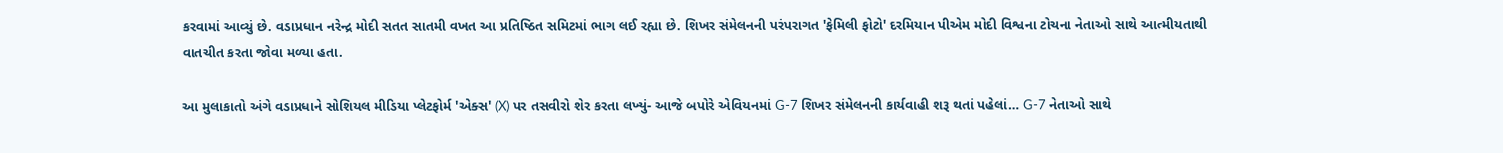કરવામાં આવ્યું છે. વડાપ્રધાન નરેન્દ્ર મોદી સતત સાતમી વખત આ પ્રતિષ્ઠિત સમિટમાં ભાગ લઈ રહ્યા છે. શિખર સંમેલનની પરંપરાગત 'ફેમિલી ફોટો' દરમિયાન પીએમ મોદી વિશ્વના ટોચના નેતાઓ સાથે આત્મીયતાથી વાતચીત કરતા જોવા મળ્યા હતા.

આ મુલાકાતો અંગે વડાપ્રધાને સોશિયલ મીડિયા પ્લેટફોર્મ 'એક્સ' (X) પર તસવીરો શેર કરતા લખ્યું- આજે બપોરે એવિયનમાં G-7 શિખર સંમેલનની કાર્યવાહી શરૂ થતાં પહેલાં… G-7 નેતાઓ સાથે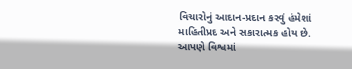વિચારોનું આદાન-પ્રદાન કરવું હંમેશાં માહિતીપ્રદ અને સકારાત્મક હોય છે. આપણે વિશ્વમાં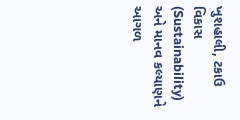ખુશહાલી, ટકાઉ વિકાસ (Sustainability) અને માનવ કલ્યાણને આગળ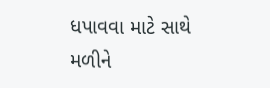ધપાવવા માટે સાથે મળીને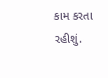કામ કરતા રહીશું.